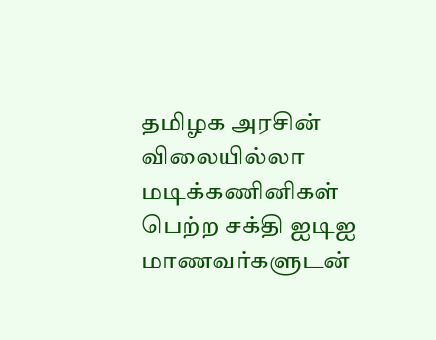தமிழக அரசின் விலையில்லா மடிக்கணினிகள் பெற்ற சக்தி ஐடிஐ மாணவர்களுடன்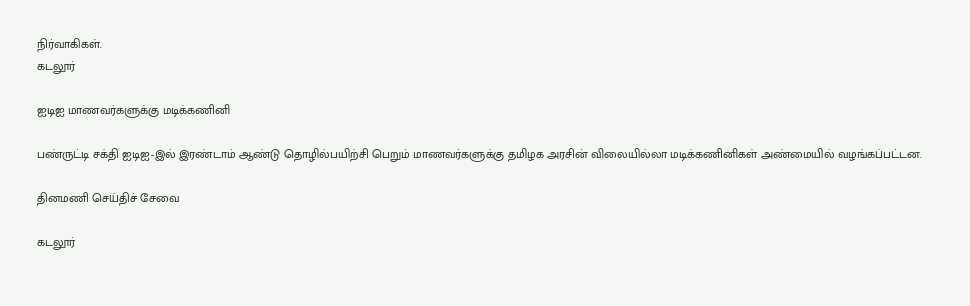நிர்வாகிகள்.
கடலூர்

ஐடிஐ மாணவர்களுக்கு மடிக்கணினி

பண்ருட்டி சக்தி ஐடிஐ-இல் இரண்டாம் ஆண்டு தொழில்பயிற்சி பெறும் மாணவர்களுக்கு தமிழக அரசின் விலையில்லா மடிக்கணினிகள் அண்மையில் வழங்கப்பட்டன.

தினமணி செய்திச் சேவை

கடலூர்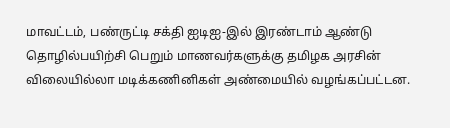மாவட்டம், பண்ருட்டி சக்தி ஐடிஐ-இல் இரண்டாம் ஆண்டு தொழில்பயிற்சி பெறும் மாணவர்களுக்கு தமிழக அரசின் விலையில்லா மடிக்கணினிகள் அண்மையில் வழங்கப்பட்டன.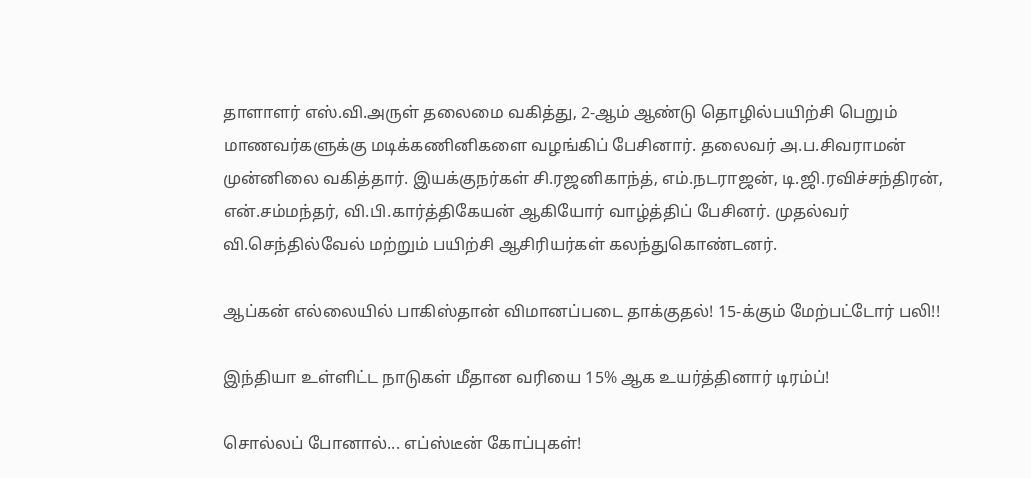தாளாளர் எஸ்.வி.அருள் தலைமை வகித்து, 2-ஆம் ஆண்டு தொழில்பயிற்சி பெறும் மாணவர்களுக்கு மடிக்கணினிகளை வழங்கிப் பேசினார். தலைவர் அ.ப.சிவராமன் முன்னிலை வகித்தார். இயக்குநர்கள் சி.ரஜனிகாந்த், எம்.நடராஜன், டி.ஜி.ரவிச்சந்திரன், என்.சம்மந்தர், வி.பி.கார்த்திகேயன் ஆகியோர் வாழ்த்திப் பேசினர். முதல்வர் வி.செந்தில்வேல் மற்றும் பயிற்சி ஆசிரியர்கள் கலந்துகொண்டனர்.

ஆப்கன் எல்லையில் பாகிஸ்தான் விமானப்படை தாக்குதல்! 15-க்கும் மேற்பட்டோர் பலி!!

இந்தியா உள்ளிட்ட நாடுகள் மீதான வரியை 15% ஆக உயர்த்தினார் டிரம்ப்!

சொல்லப் போனால்... எப்ஸ்டீன் கோப்புகள்!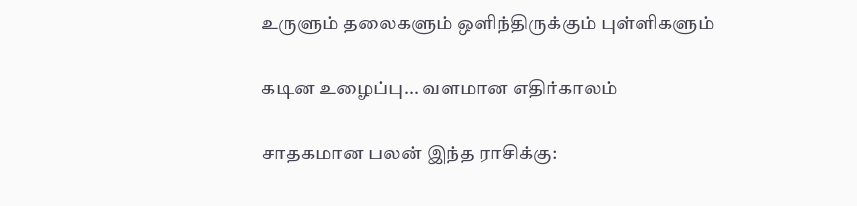உருளும் தலைகளும் ஒளிந்திருக்கும் புள்ளிகளும்

கடின உழைப்பு... வளமான எதிர்காலம்

சாதகமான பலன் இந்த ராசிக்கு: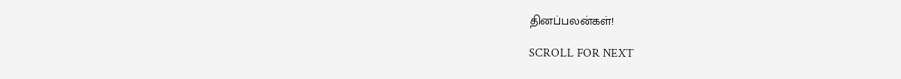தினப்பலன்கள்!

SCROLL FOR NEXT